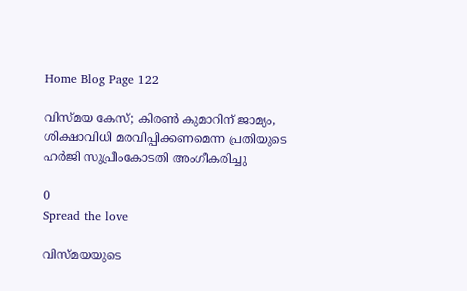Home Blog Page 122

വിസ്മയ കേസ്; കിരൺ കുമാറിന് ജാമ്യം, ശിക്ഷാവിധി മരവിപ്പിക്കണമെന്ന പ്രതിയുടെ ഹർജി സുപ്രീംകോടതി അംഗീകരിച്ചു

0
Spread the love

വിസ്മയയുടെ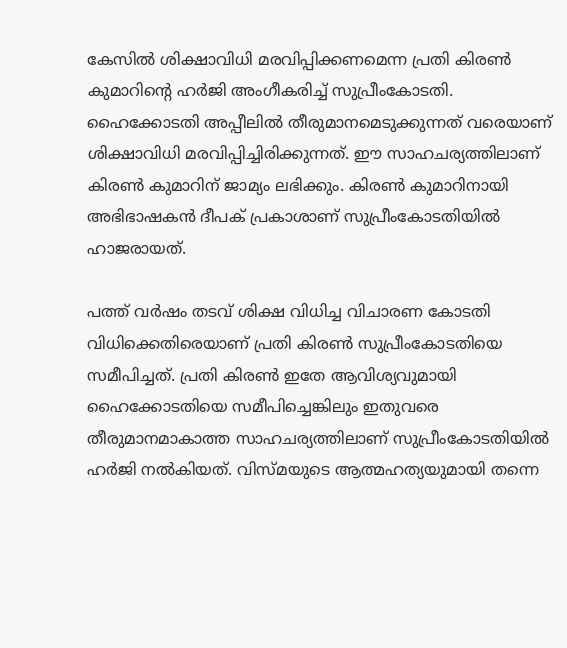കേസിൽ ശിക്ഷാവിധി മരവിപ്പിക്കണമെന്ന പ്രതി കിരൺ കുമാറിന്‍റെ ഹർജി അംഗീകരിച്ച് സുപ്രീംകോടതി. ഹൈക്കോടതി അപ്പീലിൽ തീരുമാനമെടുക്കുന്നത് വരെയാണ് ശിക്ഷാവിധി മരവിപ്പിച്ചിരിക്കുന്നത്. ഈ സാഹചര്യത്തിലാണ് കിരൺ കുമാറിന് ജാമ്യം ലഭിക്കും. കിരൺ കുമാറിനായി അഭിഭാഷകൻ ദീപക് പ്രകാശാണ് സുപ്രീംകോടതിയില്‍ ഹാജരായത്.

പത്ത് വർഷം തടവ് ശിക്ഷ വിധിച്ച വിചാരണ കോടതി വിധിക്കെതിരെയാണ് പ്രതി കിരൺ സുപ്രീംകോടതിയെ സമീപിച്ചത്. പ്രതി കിരൺ ഇതേ ആവിശ്യവുമായി ഹൈക്കോടതിയെ സമീപിച്ചെങ്കിലും ഇതുവരെ തീരുമാനമാകാത്ത സാഹചര്യത്തിലാണ് സുപ്രീംകോടതിയിൽ ഹർജി നൽകിയത്. വിസ്മയുടെ ആത്മഹത്യയുമായി തന്നെ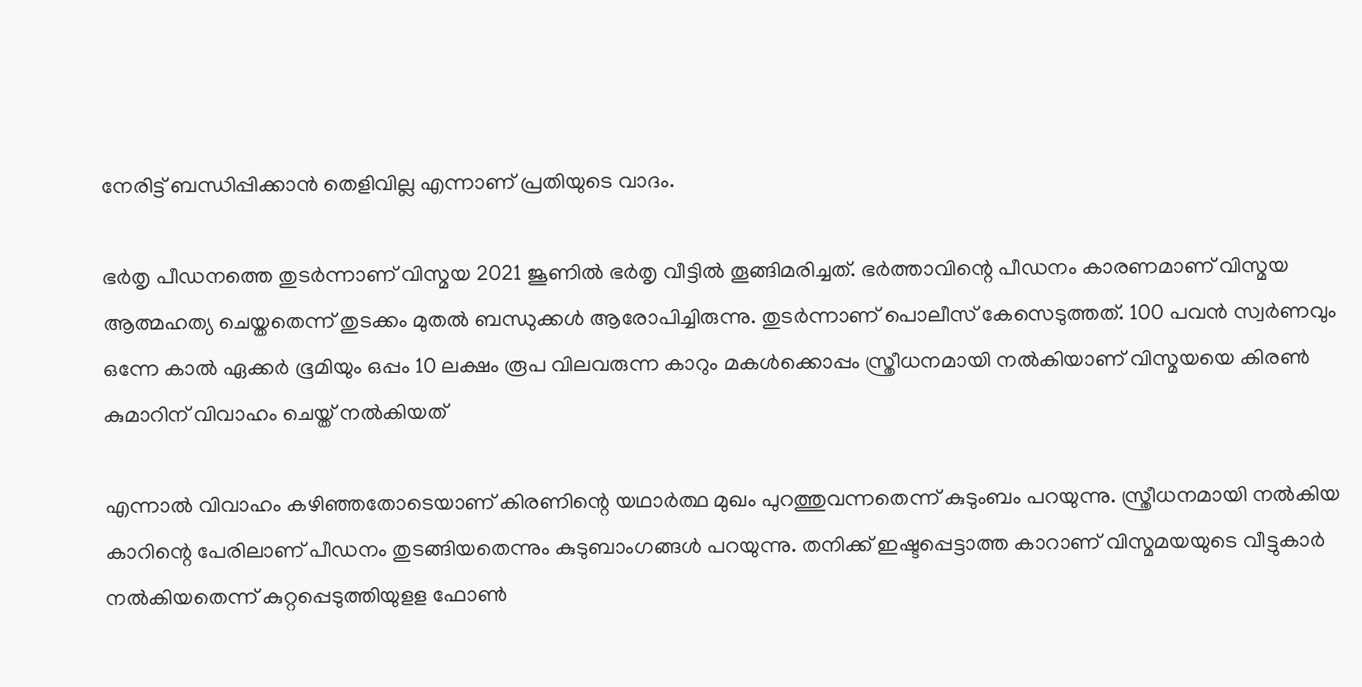നേരിട്ട് ബന്ധിപ്പിക്കാൻ തെളിവില്ല എന്നാണ് പ്രതിയുടെ വാദം.

ഭർതൃ പീഡനത്തെ തുടർന്നാണ് വിസ്മയ 2021 ജൂണില്‍ ഭർതൃ വീട്ടിൽ തൂങ്ങിമരിച്ചത്. ഭർത്താവിന്റെ പീഡനം കാരണമാണ് വിസ്മയ ആത്മഹത്യ ചെയ്തതെന്ന് തുടക്കം മുതൽ ബന്ധുക്കൾ ആരോപിച്ചിരുന്നു. തുടർന്നാണ് പൊലീസ് കേസെടുത്തത്. 100 പവന്‍ സ്വര്‍ണവും ഒന്നേ കാല്‍ ഏക്കര്‍ ഭൂമിയും ഒപ്പം 10 ലക്ഷം രൂപ വിലവരുന്ന കാറും മകൾക്കൊപ്പം സ്ത്രീധനമായി നൽകിയാണ് വിസ്മയയെ കിരൺ കുമാറിന് വിവാഹം ചെയ്ത് നൽകിയത്

എന്നാൽ വിവാഹം കഴിഞ്ഞതോടെയാണ് കിരണിന്റെ യഥാർത്ഥ മുഖം പുറത്തുവന്നതെന്ന് കുടുംബം പറയുന്നു. സ്ത്രീധനമായി നൽകിയ കാറിന്റെ പേരിലാണ് പീഡനം തുടങ്ങിയതെന്നും കുടുബാംഗങ്ങൾ പറയുന്നു. തനിക്ക് ഇഷ്ടപ്പെട്ടാത്ത കാറാണ് വിസ്മമയയുടെ വീട്ടുകാർ നൽകിയതെന്ന് കുറ്റപ്പെടുത്തിയുളള ഫോൺ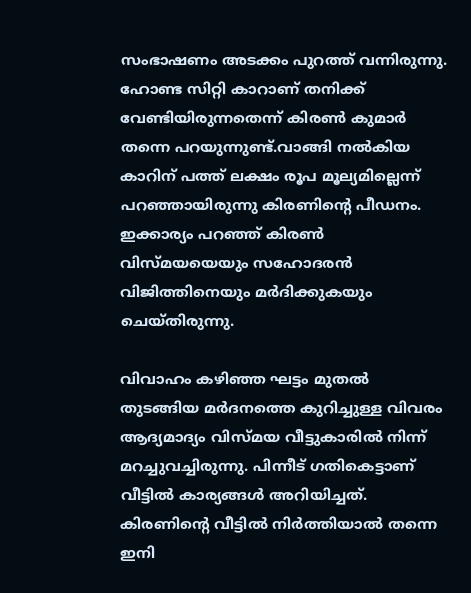സംഭാഷണം അടക്കം പുറത്ത് വന്നിരുന്നു. ഹോണ്ട സിറ്റി കാറാണ് തനിക്ക് വേണ്ടിയിരുന്നതെന്ന് കിരൺ കുമാർ തന്നെ പറയുന്നുണ്ട്.വാങ്ങി നൽകിയ കാറിന് പത്ത് ലക്ഷം രൂപ മൂല്യമില്ലെന്ന് പറഞ്ഞായിരുന്നു കിരണിന്‍റെ പീഡനം. ഇക്കാര്യം പറഞ്ഞ് കിരണ്‍ വിസ്മയയെയും സഹോദരന്‍ വിജിത്തിനെയും മര്‍ദിക്കുകയും ചെയ്തിരുന്നു.

വിവാഹം കഴിഞ്ഞ ഘട്ടം മുതല്‍ തുടങ്ങിയ മര്‍ദനത്തെ കുറിച്ചുള്ള വിവരം ആദ്യമാദ്യം വിസ്മയ വീട്ടുകാരില്‍ നിന്ന് മറച്ചുവച്ചിരുന്നു. പിന്നീട് ഗതികെട്ടാണ് വീട്ടില്‍ കാര്യങ്ങള്‍ അറിയിച്ചത്. കിരണിന്റെ വീട്ടിൽ നിർത്തിയാൽ തന്നെ ഇനി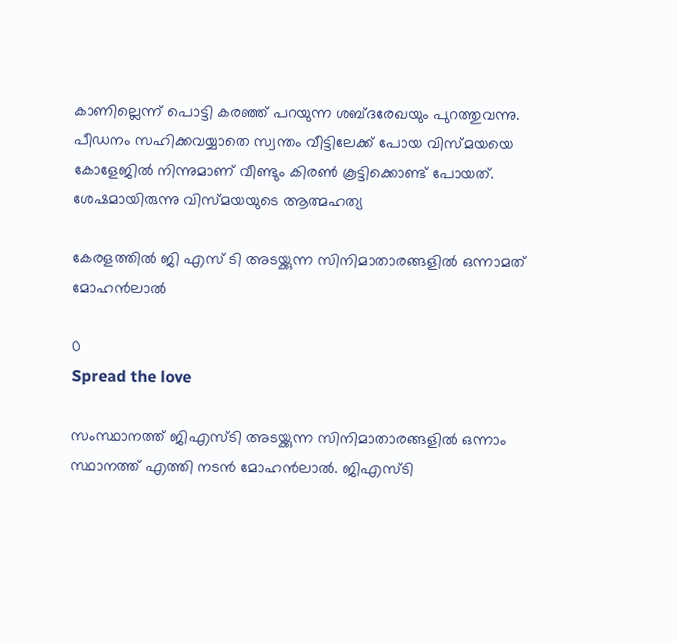കാണില്ലെന്ന് പൊട്ടി കരഞ്ഞ് പറയുന്ന ശബ്ദരേഖയും പുറത്തുവന്നു. പീഡനം സഹിക്കവയ്യാതെ സ്വന്തം വീട്ടിലേക്ക് പോയ വിസ്മയയെ കോളേജിൽ നിന്നുമാണ് വീണ്ടും കിരൺ കൂട്ടിക്കൊണ്ട് പോയത്. ശേഷമായിരുന്നു വിസ്മയയുടെ ആത്മഹത്യ

കേരളത്തിൽ ജി എസ് ടി അടയ്ക്കുന്ന സിനിമാതാരങ്ങളിൽ ഒന്നാമത് മോഹൻലാൽ

0
Spread the love

സംസ്ഥാനത്ത് ജിഎസ്ടി അടയ്ക്കുന്ന സിനിമാതാരങ്ങളില്‍ ഒന്നാം സ്ഥാനത്ത് എത്തി നടന്‍ മോഹന്‍ലാല്‍. ജിഎസ്ടി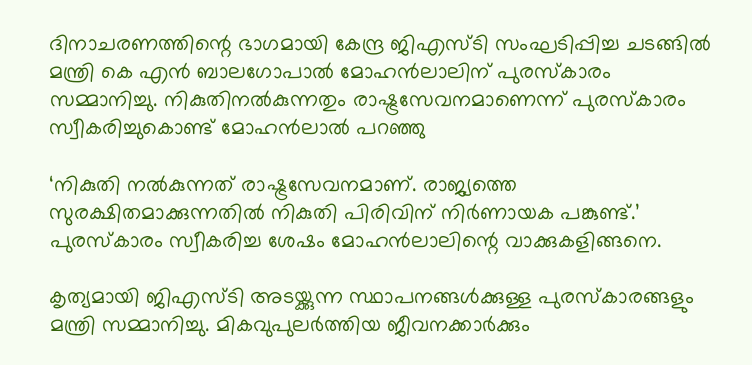ദിനാചരണത്തിന്റെ ഭാഗമായി കേന്ദ്ര ജിഎസ്ടി സംഘടിപ്പിച്ച ചടങ്ങില്‍ മന്ത്രി കെ എന്‍ ബാലഗോപാല്‍ മോഹന്‍ലാലിന് പുരസ്‌കാരം സമ്മാനിച്ചു. നികുതിനല്‍കുന്നതും രാഷ്ട്രസേവനമാണെന്ന് പുരസ്‌കാരം സ്വീകരിച്ചുകൊണ്ട് മോഹന്‍ലാല്‍ പറഞ്ഞു

‘നികുതി നല്‍കുന്നത് രാഷ്ട്രസേവനമാണ്. രാജ്യത്തെ സുരക്ഷിതമാക്കുന്നതില്‍ നികുതി പിരിവിന് നിര്‍ണായക പങ്കുണ്ട്.’ പുരസ്കാരം സ്വീകരിച്ച ശേഷം മോഹൻലാലിന്റെ വാക്കുകളിങ്ങനെ.

കൃത്യമായി ജിഎസ്ടി അടയ്ക്കുന്ന സ്ഥാപനങ്ങള്‍ക്കുള്ള പുരസ്‌കാരങ്ങളും മന്ത്രി സമ്മാനിച്ചു. മികവുപുലര്‍ത്തിയ ജീവനക്കാര്‍ക്കും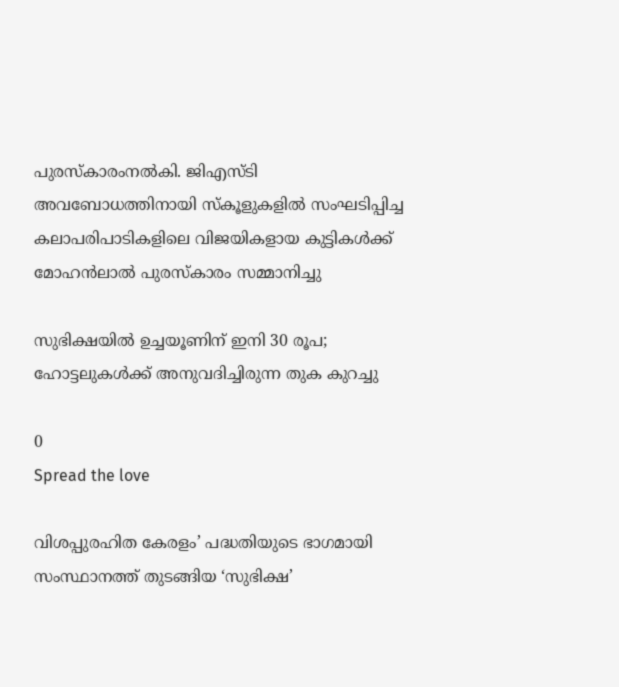പുരസ്‌കാരംനല്‍കി. ജിഎസ്ടി അവബോധത്തിനായി സ്‌കൂളുകളില്‍ സംഘടിപ്പിച്ച കലാപരിപാടികളിലെ വിജയികളായ കുട്ടികള്‍ക്ക് മോഹന്‍ലാല്‍ പുരസ്‌കാരം സമ്മാനിച്ചു

സുഭിക്ഷയില്‍ ഉച്ചയൂണിന് ഇനി 30 രൂപ; ഹോട്ടലുകള്‍ക്ക് അനുവദിച്ചിരുന്ന തുക കുറച്ചു

0
Spread the love

വിശപ്പുരഹിത കേരളം’ പദ്ധതിയുടെ ഭാഗമായി സംസ്ഥാനത്ത് തുടങ്ങിയ ‘സുഭിക്ഷ’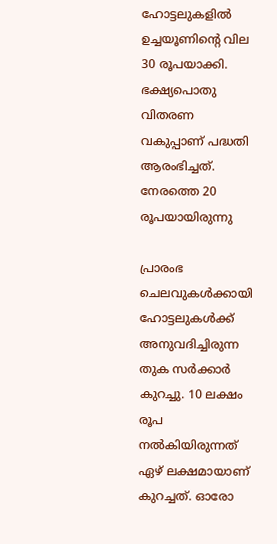ഹോട്ടലുകളില്‍ ഉച്ചയൂണിന്റെ വില 30 രൂപയാക്കി. ഭക്ഷ്യപൊതു വിതരണ വകുപ്പാണ് പദ്ധതി ആരംഭിച്ചത്. നേരത്തെ 20 രൂപയായിരുന്നു

പ്രാരംഭ ചെലവുകള്‍ക്കായി ഹോട്ടലുകള്‍ക്ക് അനുവദിച്ചിരുന്ന തുക സര്‍ക്കാര്‍ കുറച്ചു. 10 ലക്ഷം രൂപ നല്‍കിയിരുന്നത് ഏഴ് ലക്ഷമായാണ് കുറച്ചത്. ഓരോ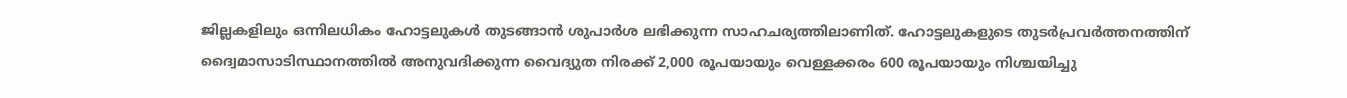ജില്ലകളിലും ഒന്നിലധികം ഹോട്ടലുകള്‍ തുടങ്ങാന്‍ ശുപാര്‍ശ ലഭിക്കുന്ന സാഹചര്യത്തിലാണിത്. ഹോട്ടലുകളുടെ തുടര്‍പ്രവര്‍ത്തനത്തിന് ദ്വൈമാസാടിസ്ഥാനത്തില്‍ അനുവദിക്കുന്ന വൈദ്യുത നിരക്ക് 2,000 രൂപയായും വെള്ളക്കരം 600 രൂപയായും നിശ്ചയിച്ചു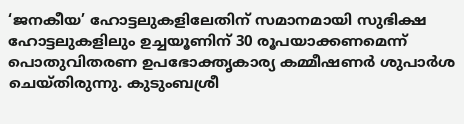‘ജനകീയ’ ഹോട്ടലുകളിലേതിന് സമാനമായി സുഭിക്ഷ ഹോട്ടലുകളിലും ഉച്ചയൂണിന് 30 രൂപയാക്കണമെന്ന് പൊതുവിതരണ ഉപഭോക്തൃകാര്യ കമ്മീഷണര്‍ ശുപാര്‍ശ ചെയ്തിരുന്നു. കുടുംബശ്രീ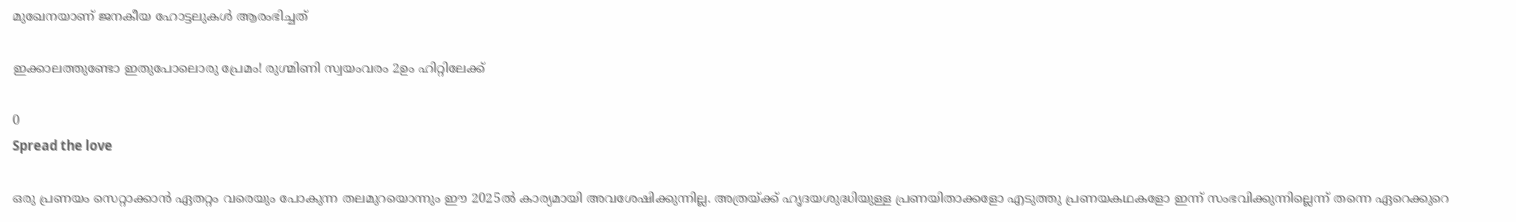മുഖേനയാണ് ജനകീയ ഹോട്ടലുകള്‍ ആരംഭിച്ചത്

ഇക്കാലത്തുണ്ടോ ഇതുപോലൊരു പ്രേമം! രുഗ്മിണി സ്വയംവരം 2ഉം ഹിറ്റിലേക്ക്

0
Spread the love

ഒരു പ്രണയം സെറ്റാക്കാൻ ഏതറ്റം വരെയും പോകുന്ന തലമുറയൊന്നും ഈ 2025ൽ കാര്യമായി അവശേഷിക്കുന്നില്ല. അത്രയ്ക്ക് ഹൃദയശുദ്ധിയുള്ള പ്രണയിതാക്കളോ എടുത്തു പ്രണയകഥകളോ ഇന്ന് സംഭവിക്കുന്നില്ലെന്ന് തന്നെ ഏറെക്കുറെ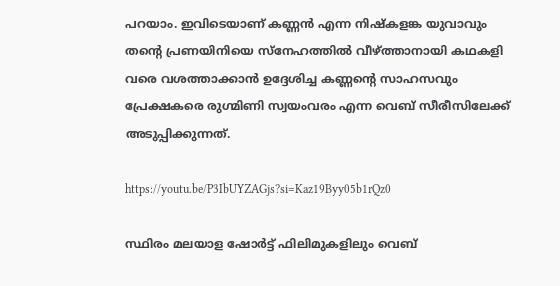പറയാം. ഇവിടെയാണ് കണ്ണൻ എന്ന നിഷ്കളങ്ക യുവാവും തന്റെ പ്രണയിനിയെ സ്നേഹത്തിൽ വീഴ്ത്താനായി കഥകളി വരെ വശത്താക്കാൻ ഉദ്ദേശിച്ച കണ്ണന്റെ സാഹസവും പ്രേക്ഷകരെ രുഗ്മിണി സ്വയംവരം എന്ന വെബ് സീരീസിലേക്ക് അടുപ്പിക്കുന്നത്.

https://youtu.be/P3IbUYZAGjs?si=Kaz19Byy05b1rQz0

സ്ഥിരം മലയാള ഷോർട്ട് ഫിലിമുകളിലും വെബ്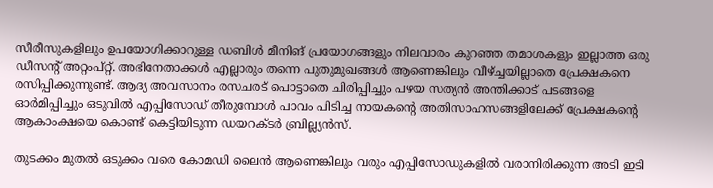സീരീസുകളിലും ഉപയോഗിക്കാറുള്ള ഡബിൾ മീനിങ് പ്രയോഗങ്ങളും നിലവാരം കുറഞ്ഞ തമാശകളും ഇല്ലാത്ത ഒരു ഡീസന്റ് അറ്റംപ്റ്റ്. അഭിനേതാക്കൾ എല്ലാരും തന്നെ പുതുമുഖങ്ങൾ ആണെങ്കിലും വീഴ്ച്ചയില്ലാതെ പ്രേക്ഷകനെ രസിപ്പിക്കുന്നുണ്ട്. ആദ്യ അവസാനം രസചരട് പൊട്ടാതെ ചിരിപ്പിച്ചും പഴയ സത്യൻ അന്തിക്കാട് പടങ്ങളെ ഓർമിപ്പിച്ചും ഒടുവിൽ എപ്പിസോഡ് തീരുമ്പോൾ പാവം പിടിച്ച നായകന്റെ അതിസാഹസങ്ങളിലേക്ക് പ്രേക്ഷകന്റെ ആകാംക്ഷയെ കൊണ്ട് കെട്ടിയിടുന്ന ഡയറക്ടർ ബ്രില്ല്യൻസ്.

തുടക്കം മുതൽ ഒടുക്കം വരെ കോമഡി ലൈൻ ആണെങ്കിലും വരും എപ്പിസോഡുകളിൽ വരാനിരിക്കുന്ന അടി ഇടി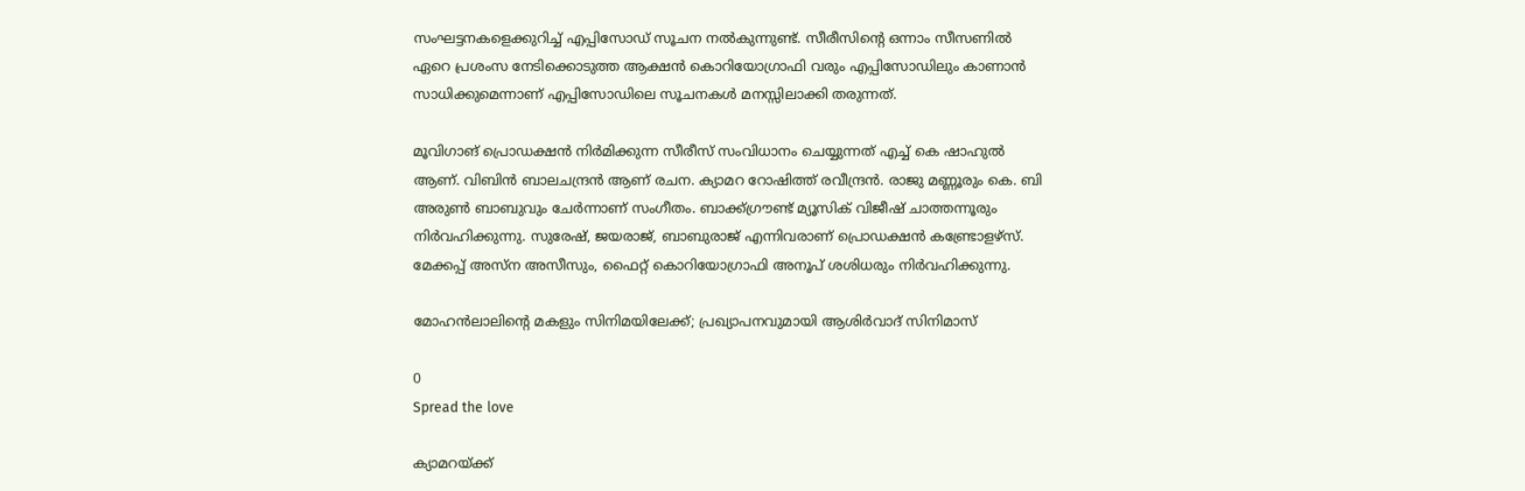സംഘട്ടനകളെക്കുറിച്ച് എപ്പിസോഡ് സൂചന നൽകുന്നുണ്ട്. സീരീസിന്റെ ഒന്നാം സീസണിൽ ഏറെ പ്രശംസ നേടിക്കൊടുത്ത ആക്ഷൻ കൊറിയോഗ്രാഫി വരും എപ്പിസോഡിലും കാണാൻ സാധിക്കുമെന്നാണ് എപ്പിസോഡിലെ സൂചനകൾ മനസ്സിലാക്കി തരുന്നത്.

മൂവിഗാങ് പ്രൊഡക്ഷൻ നിർമിക്കുന്ന സീരീസ് സംവിധാനം ചെയ്യുന്നത് എച്ച് കെ ഷാഹുൽ ആണ്. വിബിൻ ബാലചന്ദ്രൻ ആണ് രചന. ക്യാമറ റോഷിത്ത് രവീന്ദ്രൻ. രാജു മണ്ണൂരും കെ. ബി അരുൺ ബാബുവും ചേർന്നാണ് സംഗീതം. ബാക്ക്ഗ്രൗണ്ട് മ്യൂസിക് വിജീഷ് ചാത്തന്നൂരും നിർവഹിക്കുന്നു. സുരേഷ്, ജയരാജ്‌, ബാബുരാജ് എന്നിവരാണ് പ്രൊഡക്ഷൻ കണ്ട്രോളഴ്സ്. മേക്കപ്പ് അസ്ന അസീസും, ഫൈറ്റ് കൊറിയോഗ്രാഫി അനൂപ് ശശിധരും നിർവഹിക്കുന്നു.

മോഹൻലാലിന്റെ മകളും സിനിമയിലേക്ക്; പ്രഖ്യാപനവുമായി ആശിർവാദ് സിനിമാസ്

0
Spread the love

ക്യാമറയ്ക്ക്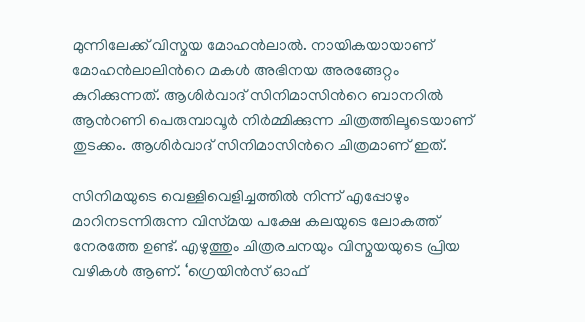മുന്നിലേക്ക് വിസ്മയ മോഹന്‍ലാല്‍. നായികയായാണ് മോഹന്‍ലാലിന്‍റെ മകള്‍ അഭിനയ അരങ്ങേറ്റം കുറിക്കുന്നത്. ആശിര്‍വാദ് സിനിമാസിന്‍റെ ബാനറില്‍ ആന്‍റണി പെരുമ്പാവൂര്‍ നിര്‍മ്മിക്കുന്ന ചിത്രത്തിലൂടെയാണ് തുടക്കം. ആശിര്‍വാദ് സിനിമാസിന്‍റെ ചിത്രമാണ് ഇത്.

സിനിമയുടെ വെള്ളിവെളിച്ചത്തില്‍ നിന്ന് എപ്പോഴും മാറിനടന്നിരുന്ന വിസ്‍മയ പക്ഷേ കലയുടെ ലോകത്ത് നേരത്തേ ഉണ്ട്. എഴുത്തും ചിത്രരചനയും വിസ്മയയുടെ പ്രിയ വഴികള്‍ ആണ്. ‘ഗ്രെയിന്‍സ് ഓഫ്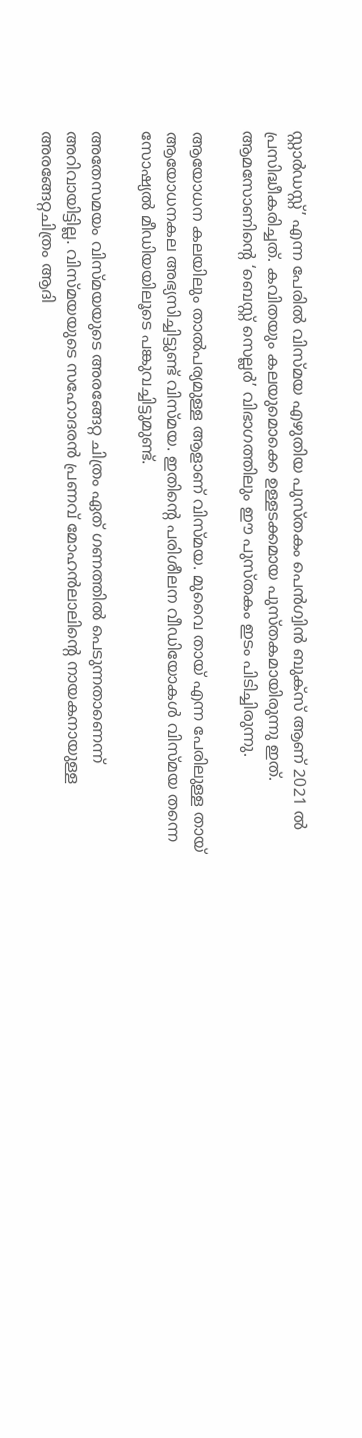സ്റ്റാര്‍ഡസ്റ്റ്’ എന്ന പേരില്‍ വിസ്മയ എഴുതിയ പുസ്തകം പെന്‍ഗ്വിന്‍ ബുക്സ് ആണ് 2021 ല്‍ പ്രസിദ്ധീകരിച്ചത്. കവിതയും കലയുമൊക്കെ ഉള്ളടക്കമായ പുസ്തകമായിരുന്നു ഇത്. ആമസോണിന്‍റെ ‘ബെസ്റ്റ് സെല്ലര്‍’ വിഭാഗത്തിലും ഈ പുസ്തകം ഇടം പിടിച്ചിരുന്നു.

ആയോധന കലയിലും താല്‍പര്യമുള്ള ആളാണ് വിസ്മയ. മുവൈ തായ് എന്ന പേരിലുള്ള തായ് ആയോധനകല അഭ്യസിച്ചിട്ടുണ്ട് വിസ്മയ. ഇതിന്‍റെ പരിശീലന വീഡിയോകള്‍ വിസ്മയ തന്നെ സോഷ്യല്‍ മീഡിയയിലൂടെ പങ്കുവച്ചിട്ടുമുണ്ട്.

അതേസമയം വിസ്മയയുടെ അരങ്ങേറ്റ ചിത്രം ഏത് ഗണത്തില്‍ പെടുന്നതാണെന്ന് അറിവായിട്ടില്ല. വിസ്മയയുടെ സഹോദരന്‍ പ്രണവ് മോഹന്‍ലാലിന്‍റെ നായകനായുള്ള അരങ്ങേറ്റചിത്രം ആദി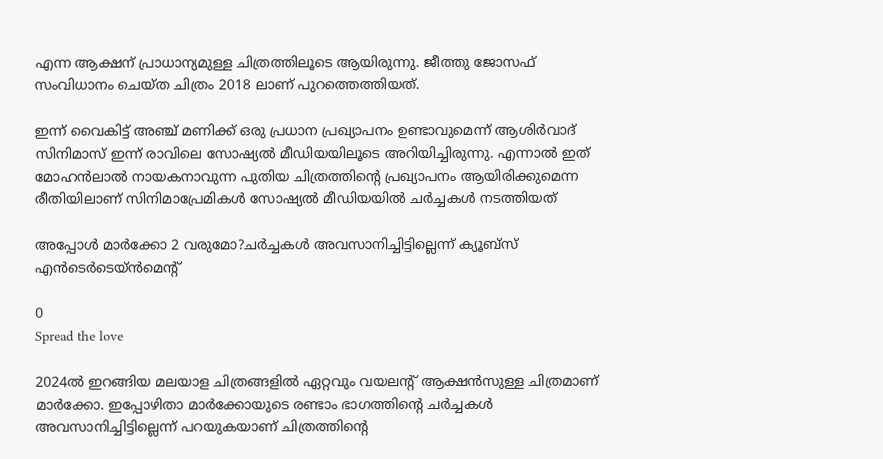എന്ന ആക്ഷന് പ്രാധാന്യമുള്ള ചിത്രത്തിലൂടെ ആയിരുന്നു. ജീത്തു ജോസഫ് സംവിധാനം ചെയ്ത ചിത്രം 2018 ലാണ് പുറത്തെത്തിയത്.

ഇന്ന് വൈകിട്ട് അഞ്ച് മണിക്ക് ഒരു പ്രധാന പ്രഖ്യാപനം ഉണ്ടാവുമെന്ന് ആശിര്‍വാദ് സിനിമാസ് ഇന്ന് രാവിലെ സോഷ്യല്‍ മീഡിയയിലൂടെ അറിയിച്ചിരുന്നു. എന്നാല്‍ ഇത് മോഹന്‍ലാല്‍ നായകനാവുന്ന പുതിയ ചിത്രത്തിന്‍റെ പ്രഖ്യാപനം ആയിരിക്കുമെന്ന രീതിയിലാണ് സിനിമാപ്രേമികള്‍ സോഷ്യല്‍ മീഡിയയില്‍ ചര്‍ച്ചകള്‍ നടത്തിയത്

അപ്പോൾ മാര്‍ക്കോ 2 വരുമോ?ചര്‍ച്ചകള്‍ അവസാനിച്ചിട്ടില്ലെന്ന് ക്യൂബ്സ് എന്‍ടെര്‍ടെയ്ന്‍മെന്റ്

0
Spread the love

2024ല്‍ ഇറങ്ങിയ മലയാള ചിത്രങ്ങളില്‍ ഏറ്റവും വയലന്റ് ആക്ഷന്‍സുള്ള ചിത്രമാണ് മാര്‍ക്കോ. ഇപ്പോഴിതാ മാര്‍ക്കോയുടെ രണ്ടാം ഭാഗത്തിന്റെ ചര്‍ച്ചകള്‍ അവസാനിച്ചിട്ടില്ലെന്ന് പറയുകയാണ് ചിത്രത്തിന്റെ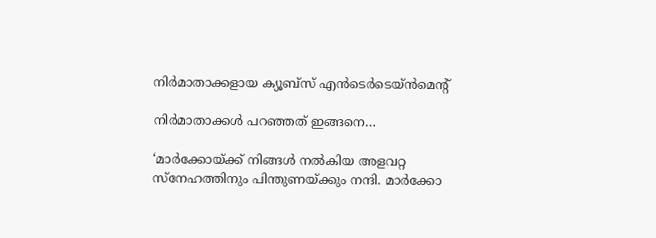നിര്‍മാതാക്കളായ ക്യൂബ്സ് എന്‍ടെര്‍ടെയ്ന്‍മെന്റ്

നിര്‍മാതാക്കള്‍ പറഞ്ഞത് ഇങ്ങനെ…

‘മാര്‍ക്കോയ്ക്ക് നിങ്ങള്‍ നല്‍കിയ അളവറ്റ സ്നേഹത്തിനും പിന്തുണയ്ക്കും നന്ദി. മാര്‍ക്കോ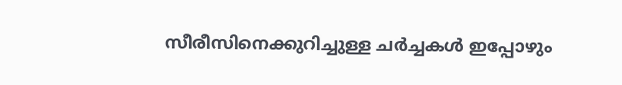സീരീസിനെക്കുറിച്ചുള്ള ചര്‍ച്ചകള്‍ ഇപ്പോഴും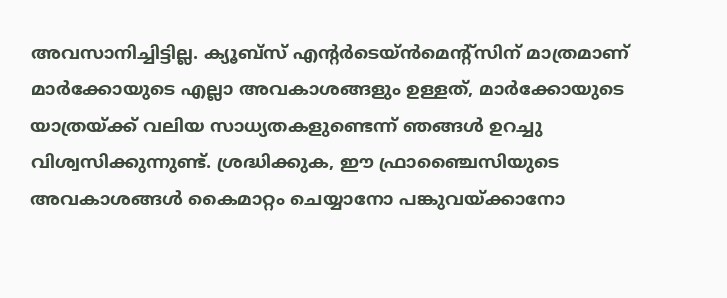അവസാനിച്ചിട്ടില്ല. ക്യൂബ്‌സ് എന്റര്‍ടെയ്ന്‍മെന്റ്സിന് മാത്രമാണ് മാര്‍ക്കോയുടെ എല്ലാ അവകാശങ്ങളും ഉള്ളത്, മാര്‍ക്കോയുടെ യാത്രയ്ക്ക് വലിയ സാധ്യതകളുണ്ടെന്ന് ഞങ്ങള്‍ ഉറച്ചു വിശ്വസിക്കുന്നുണ്ട്. ശ്രദ്ധിക്കുക, ഈ ഫ്രാഞ്ചൈസിയുടെ അവകാശങ്ങള്‍ കൈമാറ്റം ചെയ്യാനോ പങ്കുവയ്ക്കാനോ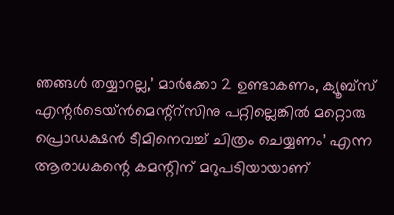ഞങ്ങള്‍ തയ്യാറല്ല,’ മാര്‍ക്കോ 2 ഉണ്ടാകണം, ക്യൂബ്സ് എന്റര്‍ടെയ്ന്‍മെന്റ്റ്സിനു പറ്റില്ലെങ്കില്‍ മറ്റൊരു പ്രൊഡക്ഷന്‍ ടീമിനെവച്ച് ചിത്രം ചെയ്യണം’ എന്ന ആരാധകന്റെ കമന്റിന് മറുപടിയായാണ്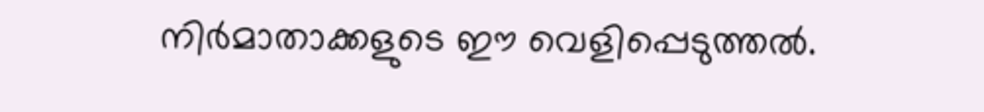നിര്‍മാതാക്കളുടെ ഈ വെളിപ്പെടുത്തല്‍.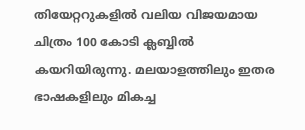തിയേറ്ററുകളില്‍ വലിയ വിജയമായ ചിത്രം 100 കോടി ക്ലബ്ബില്‍ കയറിയിരുന്നു. മലയാളത്തിലും ഇതര ഭാഷകളിലും മികച്ച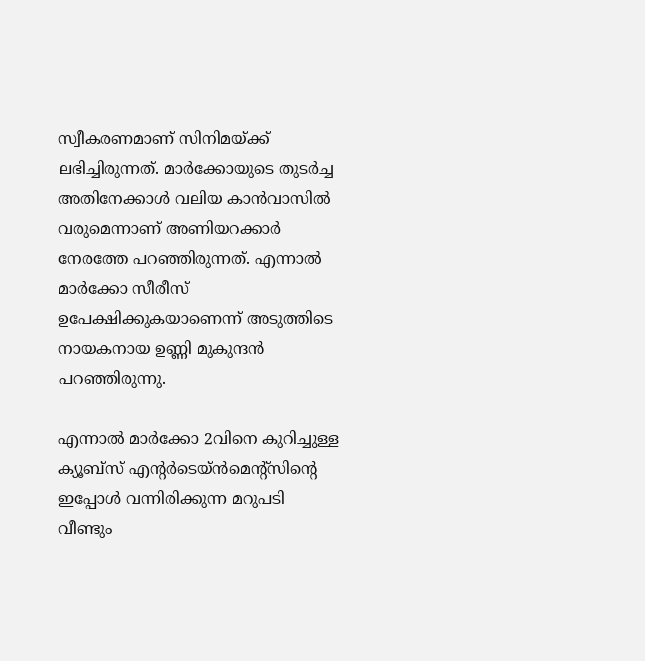സ്വീകരണമാണ് സിനിമയ്ക്ക് ലഭിച്ചിരുന്നത്. മാര്‍ക്കോയുടെ തുടര്‍ച്ച അതിനേക്കാള്‍ വലിയ കാന്‍വാസില്‍ വരുമെന്നാണ് അണിയറക്കാര്‍ നേരത്തേ പറഞ്ഞിരുന്നത്. എന്നാല്‍ മാര്‍ക്കോ സീരീസ് ഉപേക്ഷിക്കുകയാണെന്ന് അടുത്തിടെ നായകനായ ഉണ്ണി മുകുന്ദന്‍ പറഞ്ഞിരുന്നു.

എന്നാല്‍ മാര്‍ക്കോ 2വിനെ കുറിച്ചുള്ള ക്യൂബ്‌സ് എന്റര്‍ടെയ്ന്‍മെന്റ്‌സിന്റെ ഇപ്പോള്‍ വന്നിരിക്കുന്ന മറുപടി വീണ്ടും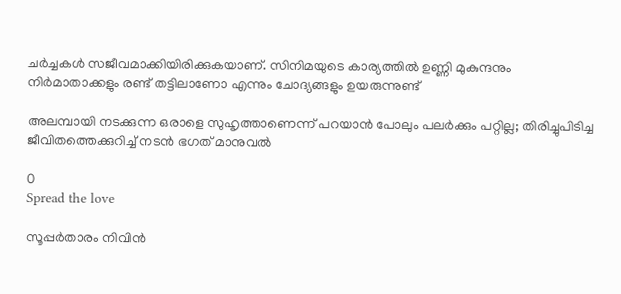ചര്‍ച്ചകള്‍ സജീവമാക്കിയിരിക്കുകയാണ്. സിനിമയുടെ കാര്യത്തില്‍ ഉണ്ണി മുകുന്ദനും നിര്‍മാതാക്കളും രണ്ട് തട്ടിലാണോ എന്നും ചോദ്യങ്ങളും ഉയരുന്നുണ്ട്

അലമ്പായി നടക്കുന്ന ഒരാളെ സുഹൃത്താണെന്ന് പറയാൻ പോലും പലര്‍ക്കും പറ്റില്ല; തിരിച്ചുപിടിച്ച ജീവിതത്തെക്കുറിച്ച് നടൻ ഭഗത് മാനുവൽ

0
Spread the love

സൂപ്പർതാരം നിവിൻ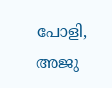പോളി, അജു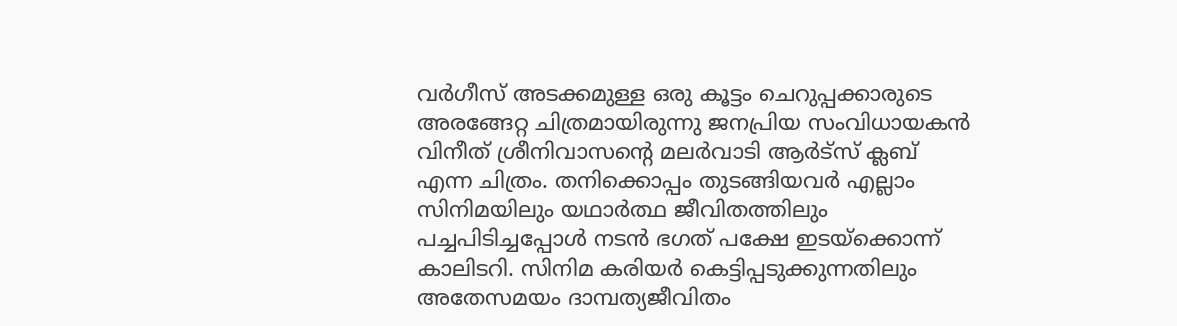വർഗീസ് അടക്കമുള്ള ഒരു കൂട്ടം ചെറുപ്പക്കാരുടെ അരങ്ങേറ്റ ചിത്രമായിരുന്നു ജനപ്രിയ സംവിധായകൻ വിനീത് ശ്രീനിവാസന്റെ മലർവാടി ആർട്സ് ക്ലബ് എന്ന ചിത്രം. തനിക്കൊപ്പം തുടങ്ങിയവർ എല്ലാം സിനിമയിലും യഥാർത്ഥ ജീവിതത്തിലും പച്ചപിടിച്ചപ്പോൾ നടൻ ഭഗത് പക്ഷേ ഇടയ്ക്കൊന്ന് കാലിടറി. സിനിമ കരിയർ കെട്ടിപ്പടുക്കുന്നതിലും അതേസമയം ദാമ്പത്യജീവിതം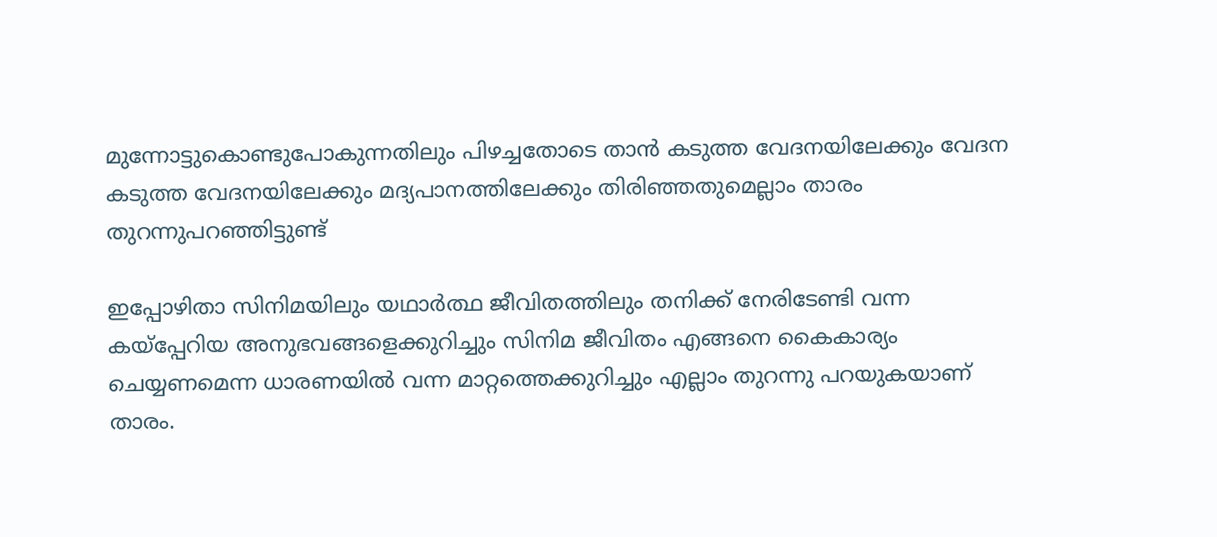മുന്നോട്ടുകൊണ്ടുപോകുന്നതിലും പിഴച്ചതോടെ താൻ കടുത്ത വേദനയിലേക്കും വേദന കടുത്ത വേദനയിലേക്കും മദ്യപാനത്തിലേക്കും തിരിഞ്ഞതുമെല്ലാം താരം തുറന്നുപറഞ്ഞിട്ടുണ്ട്

ഇപ്പോഴിതാ സിനിമയിലും യഥാർത്ഥ ജീവിതത്തിലും തനിക്ക് നേരിടേണ്ടി വന്ന കയ്പ്പേറിയ അനുഭവങ്ങളെക്കുറിച്ചും സിനിമ ജീവിതം എങ്ങനെ കൈകാര്യം ചെയ്യണമെന്ന ധാരണയിൽ വന്ന മാറ്റത്തെക്കുറിച്ചും എല്ലാം തുറന്നു പറയുകയാണ് താരം.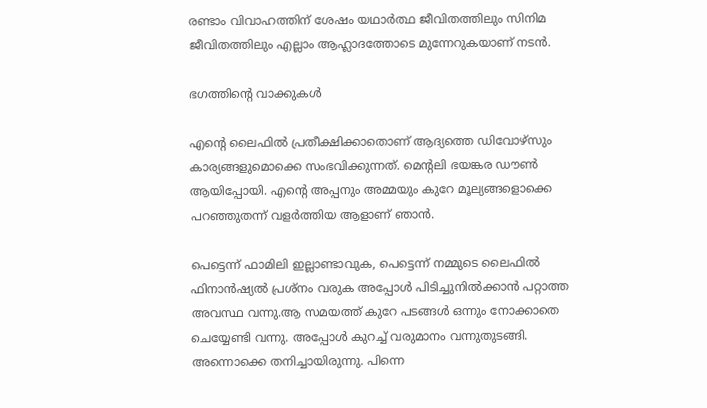രണ്ടാം വിവാഹത്തിന് ശേഷം യഥാർത്ഥ ജീവിതത്തിലും സിനിമ ജീവിതത്തിലും എല്ലാം ആഹ്ലാദത്തോടെ മുന്നേറുകയാണ് നടൻ.

ഭഗത്തിന്റെ വാക്കുകൾ

എന്റെ ലൈഫില്‍ പ്രതീക്ഷിക്കാതൊണ് ആദ്യത്തെ ഡിവോഴ്‌സും കാര്യങ്ങളുമൊക്കെ സംഭവിക്കുന്നത്. മെന്റലി ഭയങ്കര ഡൗണ്‍ ആയിപ്പോയി. എന്റെ അപ്പനും അമ്മയും കുറേ മൂല്യങ്ങളൊക്കെ പറഞ്ഞുതന്ന് വളര്‍ത്തിയ ആളാണ് ഞാന്‍.

പെട്ടെന്ന് ഫാമിലി ഇല്ലാണ്ടാവുക, പെട്ടെന്ന് നമ്മുടെ ലൈഫില്‍ ഫിനാന്‍ഷ്യല്‍ പ്രശ്‌നം വരുക അപ്പോള്‍ പിടിച്ചുനില്‍ക്കാന്‍ പറ്റാത്ത അവസ്ഥ വന്നു.ആ സമയത്ത് കുറേ പടങ്ങള്‍ ഒന്നും നോക്കാതെ ചെയ്യേണ്ടി വന്നു. അപ്പോള്‍ കുറച്ച് വരുമാനം വന്നുതുടങ്ങി. അന്നൊക്കെ തനിച്ചായിരുന്നു. പിന്നെ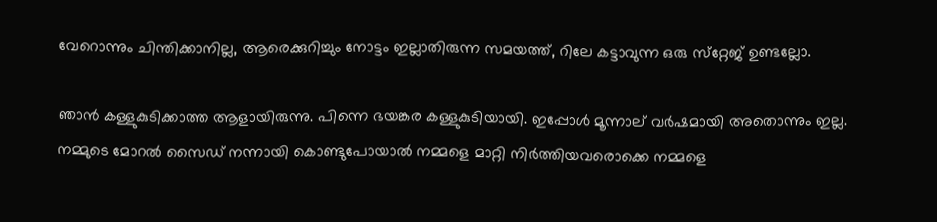വേറൊന്നും ചിന്തിക്കാനില്ല, ആരെക്കുറിച്ചും നോട്ടം ഇല്ലാതിരുന്ന സമയത്ത്, റിലേ കട്ടാവുന്ന ഒരു സ്‌റ്റേജ് ഉണ്ടല്ലോ.

ഞാന്‍ കള്ളുകുടിക്കാത്ത ആളായിരുന്നു. പിന്നെ ഭയങ്കര കള്ളുകുടിയായി. ഇപ്പോള്‍ മൂന്നാല് വര്‍ഷമായി അതൊന്നും ഇല്ല. നമ്മുടെ മോറല്‍ സൈഡ് നന്നായി കൊണ്ടുപോയാല്‍ നമ്മളെ മാറ്റി നിര്‍ത്തിയവരൊക്കെ നമ്മളെ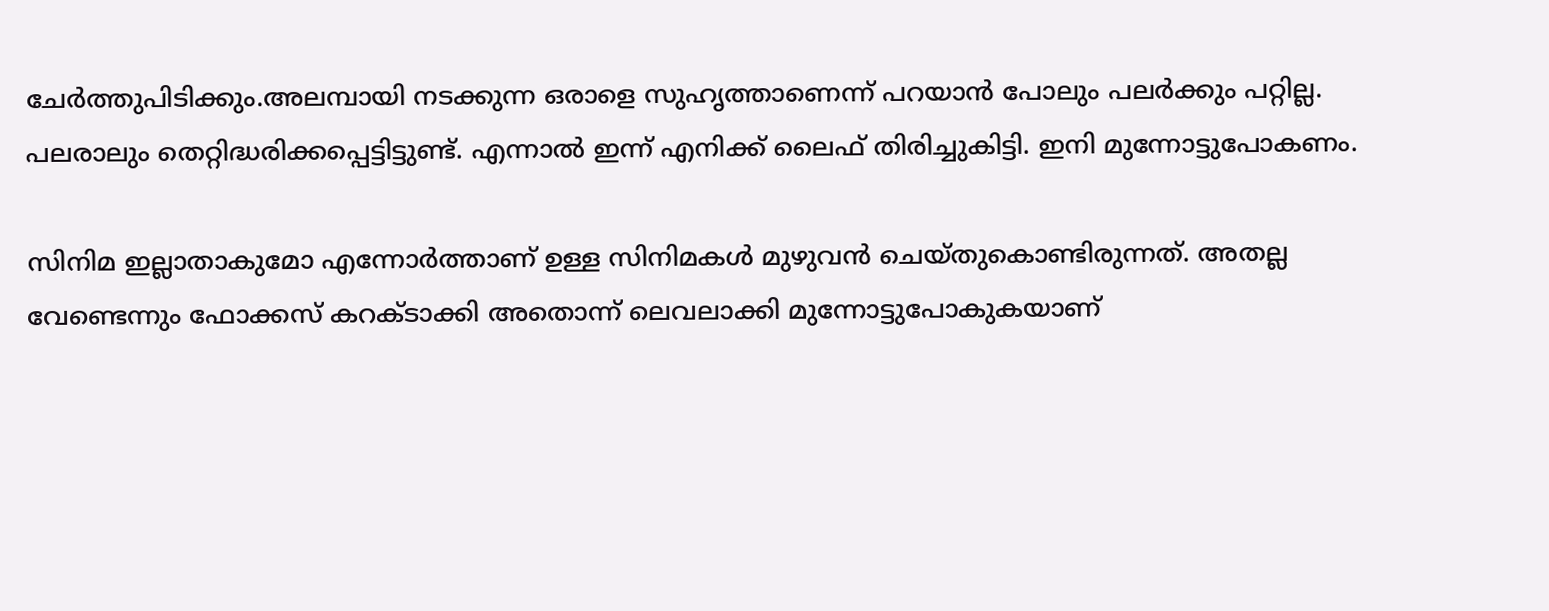ചേര്‍ത്തുപിടിക്കും.അലമ്പായി നടക്കുന്ന ഒരാളെ സുഹൃത്താണെന്ന് പറയാന്‍ പോലും പലര്‍ക്കും പറ്റില്ല. പലരാലും തെറ്റിദ്ധരിക്കപ്പെട്ടിട്ടുണ്ട്. എന്നാല്‍ ഇന്ന് എനിക്ക് ലൈഫ് തിരിച്ചുകിട്ടി. ഇനി മുന്നോട്ടുപോകണം.

സിനിമ ഇല്ലാതാകുമോ എന്നോര്‍ത്താണ് ഉള്ള സിനിമകള്‍ മുഴുവന്‍ ചെയ്തുകൊണ്ടിരുന്നത്. അതല്ല വേണ്ടെന്നും ഫോക്കസ് കറക്ടാക്കി അതൊന്ന് ലെവലാക്കി മുന്നോട്ടുപോകുകയാണ്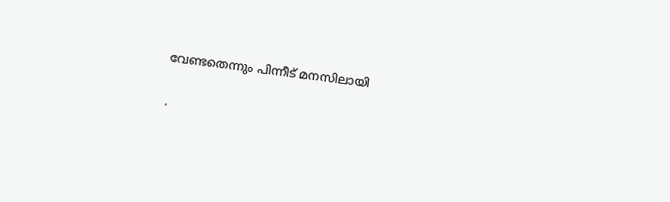വേണ്ടതെന്നും പിന്നീട് മനസിലായി

.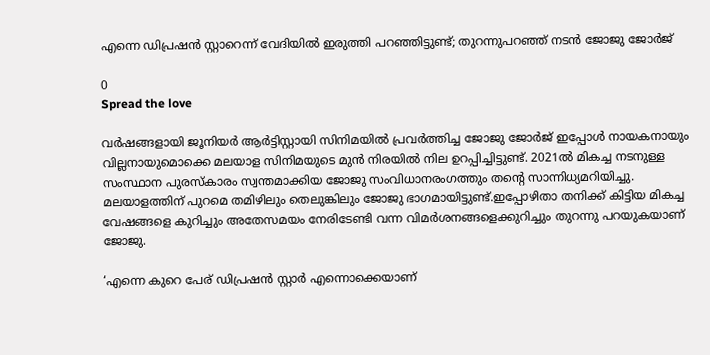എന്നെ ഡിപ്രഷന്‍ സ്റ്റാറെന്ന് വേദിയില്‍ ഇരുത്തി പറഞ്ഞിട്ടുണ്ട്; തുറന്നുപറഞ്ഞ് നടൻ ജോജു ജോർജ്

0
Spread the love

വർഷങ്ങളായി ജൂനിയർ ആർട്ടിസ്റ്റായി സിനിമയിൽ പ്രവർത്തിച്ച ജോജു ജോർജ് ഇപ്പോൾ നായകനായും വില്ലനായുമൊക്കെ മലയാള സിനിമയുടെ മുൻ നിരയിൽ നില ഉറപ്പിച്ചിട്ടുണ്ട്. 2021ല്‍ മികച്ച നടനുള്ള സംസ്ഥാന പുരസ്‌കാരം സ്വന്തമാക്കിയ ജോജു സംവിധാനരംഗത്തും തന്റെ സാന്നിധ്യമറിയിച്ചു. മലയാളത്തിന് പുറമെ തമിഴിലും തെലുങ്കിലും ജോജു ഭാഗമായിട്ടുണ്ട്.ഇപ്പോഴിതാ തനിക്ക് കിട്ടിയ മികച്ച വേഷങ്ങളെ കുറിച്ചും അതേസമയം നേരിടേണ്ടി വന്ന വിമർശനങ്ങളെക്കുറിച്ചും തുറന്നു പറയുകയാണ് ജോജു.

‘എന്നെ കുറെ പേര് ഡിപ്രഷന്‍ സ്റ്റാര്‍ എന്നൊക്കെയാണ്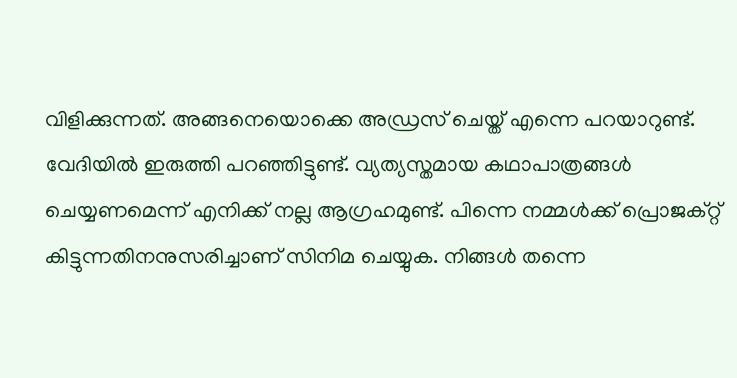വിളിക്കുന്നത്. അങ്ങനെയൊക്കെ അഡ്രസ് ചെയ്ത് എന്നെ പറയാറുണ്ട്. വേദിയില്‍ ഇരുത്തി പറഞ്ഞിട്ടുണ്ട്. വ്യത്യസ്തമായ കഥാപാത്രങ്ങള്‍ ചെയ്യണമെന്ന് എനിക്ക് നല്ല ആഗ്രഹമുണ്ട്. പിന്നെ നമ്മള്‍ക്ക് പ്രൊജക്റ്റ് കിട്ടുന്നതിനനുസരിച്ചാണ് സിനിമ ചെയ്യുക. നിങ്ങള്‍ തന്നെ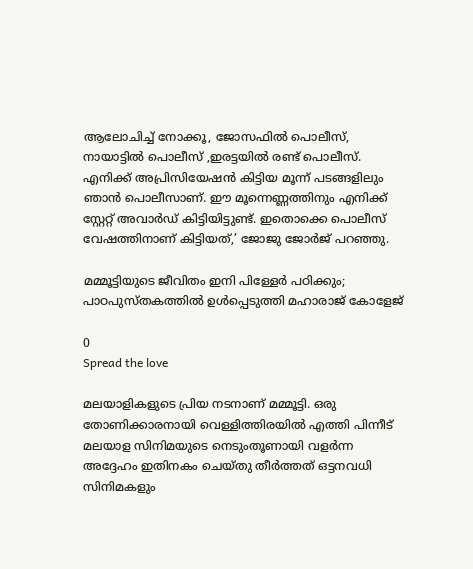ആലോചിച്ച് നോക്കൂ, ജോസഫില്‍ പൊലീസ്, നായാട്ടില്‍ പൊലീസ് ,ഇരട്ടയില്‍ രണ്ട് പൊലീസ്. എനിക്ക് അപ്രിസിയേഷന്‍ കിട്ടിയ മൂന്ന് പടങ്ങളിലും ഞാന്‍ പൊലീസാണ്. ഈ മൂന്നെണ്ണത്തിനും എനിക്ക് സ്റ്റേറ്റ് അവാര്‍ഡ് കിട്ടിയിട്ടുണ്ട്. ഇതൊക്കെ പൊലീസ് വേഷത്തിനാണ് കിട്ടിയത്,’ ജോജു ജോര്‍ജ് പറഞ്ഞു.

മമ്മൂട്ടിയുടെ ജീവിതം ഇനി പിള്ളേർ പഠിക്കും; പാഠപുസ്തകത്തിൽ ഉൾപ്പെടുത്തി മഹാരാജ് കോളേജ്

0
Spread the love

മലയാളികളുടെ പ്രിയ നടനാണ് മമ്മൂട്ടി. ഒരു തോണിക്കാരനായി വെള്ളിത്തിരയിൽ എത്തി പിന്നീട് മലയാള സിനിമയുടെ നെടുംതൂണായി വളർന്ന അദ്ദേഹം ഇതിനകം ചെയ്തു തീർത്തത് ഒട്ടനവധി സിനിമകളും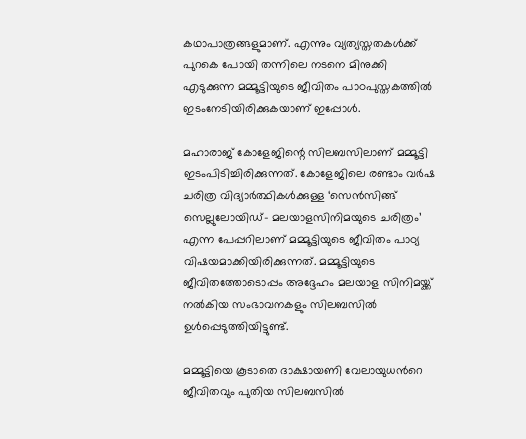കഥാപാത്രങ്ങളുമാണ്. എന്നും വ്യത്യസ്തതകൾക്ക് പുറകെ പോയി തന്നിലെ നടനെ മിനുക്കി എടുക്കുന്ന മമ്മൂട്ടിയുടെ ജീവിതം പാഠപുസ്തകത്തിൽ ഇടംനേടിയിരിക്കുകയാണ് ഇപ്പോള്‍.

മഹാരാജ് കോളേജിന്റെ സിലബസിലാണ് മമ്മൂട്ടി ഇടംപിടിച്ചിരിക്കുന്നത്. കോളേജിലെ രണ്ടാം വർഷ ചരിത്ര വിദ്യാർത്ഥികൾക്കുള്ള ‘സെന്‍സിങ്ങ് സെല്ലുലോയിഡ്- മലയാളസിനിമയുടെ ചരിത്രം’ എന്ന പേപ്പറിലാണ് മമ്മൂട്ടിയുടെ ജീവിതം പാഠ്യ വിഷയമാക്കിയിരിക്കുന്നത്. മമ്മൂട്ടിയുടെ ജീവിതത്തോടൊപ്പം അദ്ദേഹം മലയാള സിനിമയ്ക്ക് നൽകിയ സംഭാവനകളും സിലബസിൽ ഉൾപ്പെടുത്തിയിട്ടുണ്ട്.

മമ്മൂട്ടിയെ കൂടാതെ ദാക്ഷായണി വേലായുധന്‍റെ ജീവിതവും പുതിയ സിലബസില്‍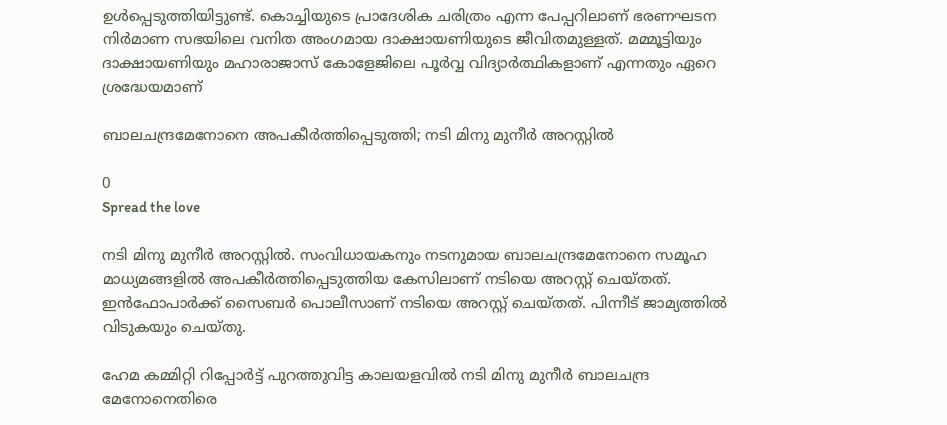ഉള്‍പ്പെടുത്തിയിട്ടുണ്ട്. കൊച്ചിയുടെ പ്രാദേശിക ചരിത്രം എന്ന പേപ്പറിലാണ് ഭരണഘടന നിര്‍മാണ സഭയിലെ വനിത അംഗമായ ദാക്ഷായണിയുടെ ജീവിതമുള്ളത്. മമ്മൂട്ടിയും ദാക്ഷായണിയും മഹാരാജാസ് കോളേജിലെ പൂർവ്വ വിദ്യാർത്ഥികളാണ് എന്നതും ഏറെ ശ്രദ്ധേയമാണ്

ബാലചന്ദ്രമേനോനെ അപകീർത്തിപ്പെടുത്തി; നടി മിനു മുനീർ അറസ്റ്റിൽ

0
Spread the love

നടി മിനു മുനീര്‍ അറസ്റ്റില്‍. സംവിധായകനും നടനുമായ ബാലചന്ദ്രമേനോനെ സമൂഹ മാധ്യമങ്ങളിൽ അപകീർത്തിപ്പെടുത്തിയ കേസിലാണ് നടിയെ അറസ്റ്റ് ചെയ്‍തത്. ഇൻഫോപാർക്ക് സൈബർ പൊലീസാണ് നടിയെ അറസ്റ്റ് ചെയ്‍തത്. പിന്നീട് ജാമ്യത്തില്‍ വിടുകയും ചെയ്‍തു.

ഹേമ കമ്മിറ്റി റിപ്പോര്‍ട്ട് പുറത്തുവിട്ട കാലയളവില്‍ നടി മിനു മുനീര്‍ ബാലചന്ദ്ര മേനോനെതിരെ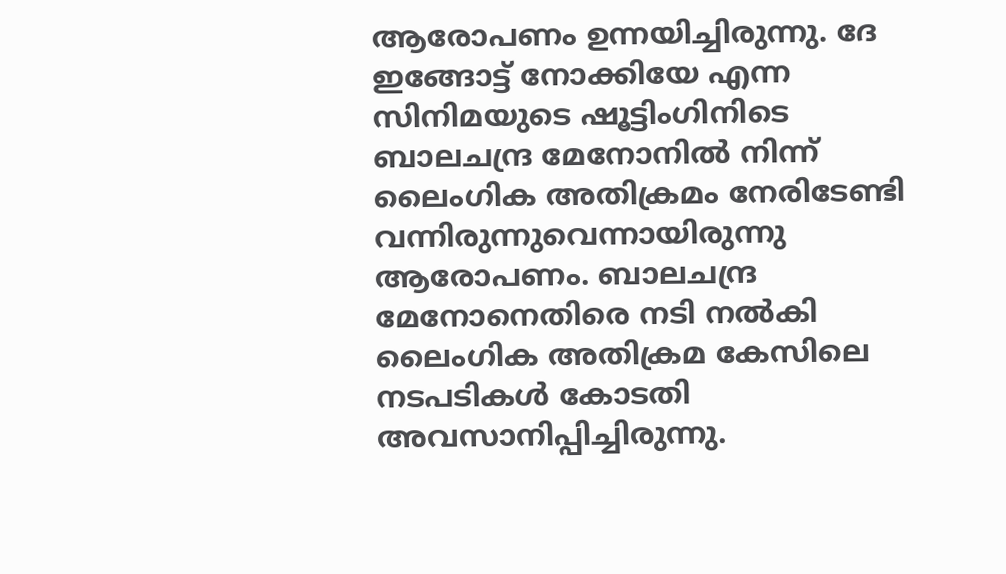ആരോപണം ഉന്നയിച്ചിരുന്നു. ദേ ഇങ്ങോട്ട് നോക്കിയേ എന്ന സിനിമയുടെ ഷൂട്ടിംഗിനിടെ ബാലചന്ദ്ര മേനോനില്‍ നിന്ന് ലൈംഗിക അതിക്രമം നേരിടേണ്ടി വന്നിരുന്നുവെന്നായിരുന്നു ആരോപണം. ബാലചന്ദ്ര മേനോനെതിരെ നടി നല്‍കി ലൈംഗിക അതിക്രമ കേസിലെ നടപടികള്‍ കോടതി അവസാനിപ്പിച്ചിരുന്നു.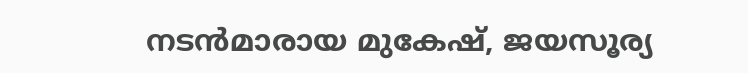നടൻമാരായ മുകേഷ്, ജയസൂര്യ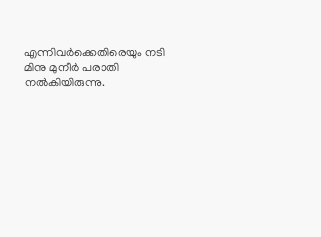എന്നിവര്‍ക്കെതിരെയും നടി മിനു മുനീര്‍ പരാതി നല്‍കിയിരുന്നു.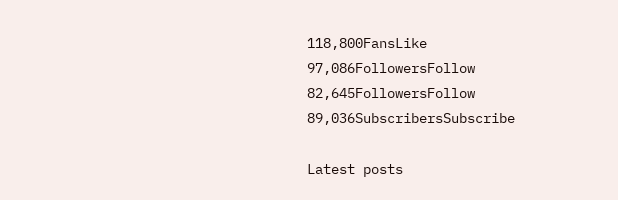118,800FansLike
97,086FollowersFollow
82,645FollowersFollow
89,036SubscribersSubscribe

Latest posts